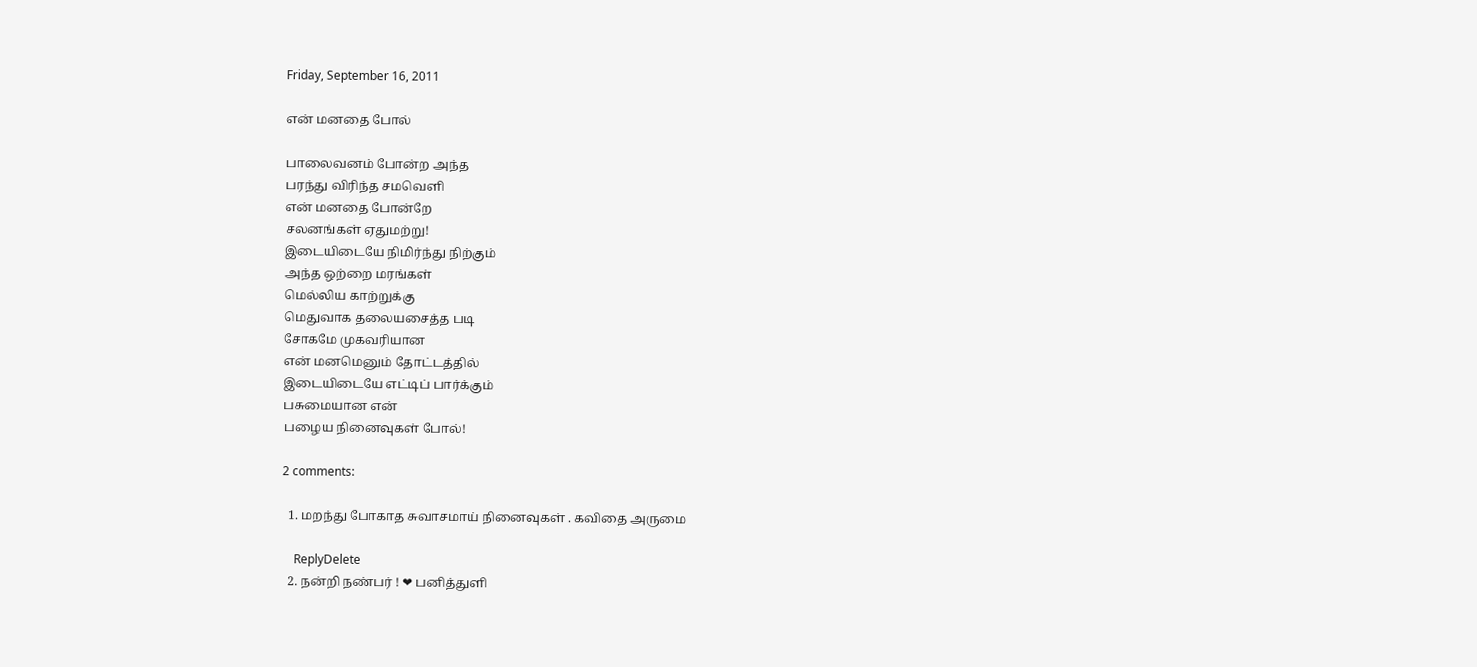Friday, September 16, 2011

என் மனதை போல்

பாலைவனம் போன்ற அந்த
பரந்து விரிந்த சமவெளி
என் மனதை போன்றே
சலனங்கள் ஏதுமற்று!
இடையிடையே நிமிர்ந்து நிற்கும்
அந்த ஒற்றை மரங்கள்
மெல்லிய காற்றுக்கு
மெதுவாக தலையசைத்த படி
சோகமே முகவரியான
என் மனமெனும் தோட்டத்தில்
இடையிடையே எட்டிப் பார்க்கும்
பசுமையான என்
பழைய நினைவுகள் போல்!

2 comments:

  1. மறந்து போகாத சுவாசமாய் நினைவுகள் . கவிதை அருமை

    ReplyDelete
  2. நன்றி நண்பர் ! ❤ பனித்துளி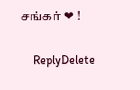சங்கர் ❤ !

    ReplyDelete